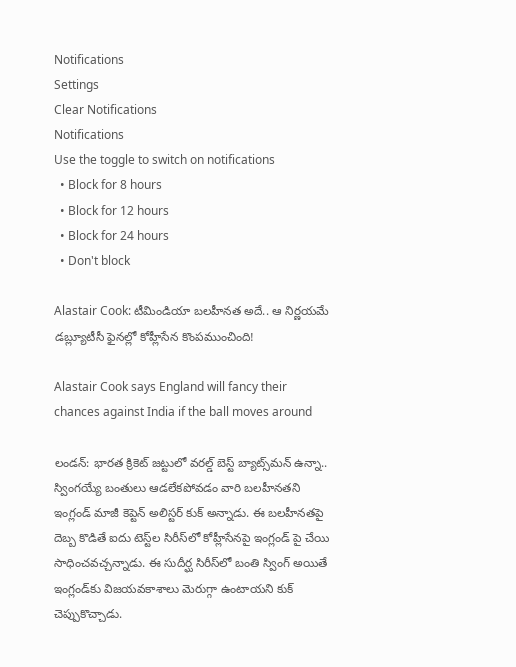Notifications
Settings
Clear Notifications
Notifications
Use the toggle to switch on notifications
  • Block for 8 hours
  • Block for 12 hours
  • Block for 24 hours
  • Don't block

Alastair Cook: టీమిండియా బలహీనత అదే.. ఆ నిర్ణయమే డబ్ల్యూటీసీ ఫైనల్లో కోహ్లీసేన కొంపముంచింది!

Alastair Cook says England will fancy their chances against India if the ball moves around

లండన్‌: భారత క్రికెట్ జట్టులో వరల్డ్ బెస్ట్ బ్యాట్స్‌మన్ ఉన్నా.. స్వింగయ్యే బంతులు ఆడలేకపోవడం వారి బలహీనతని ఇంగ్లండ్ మాజీ కెప్టెన్ అలిస్టర్ కుక్ అన్నాడు. ఈ బలహీనతపై దెబ్బ కొడితే ఐదు టెస్ట్‌ల సిరీస్‌లో కోహ్లీసేనపై ఇంగ్లండ్ పై చేయి సాధించవచ్చన్నాడు. ఈ సుదీర్ఘ సిరీస్‌లో బంతి స్వింగ్ అయితే ఇంగ్లండ్‌కు విజయవకాశాలు మెరుగ్గా ఉంటాయని కుక్ చెప్పుకొచ్చాడు.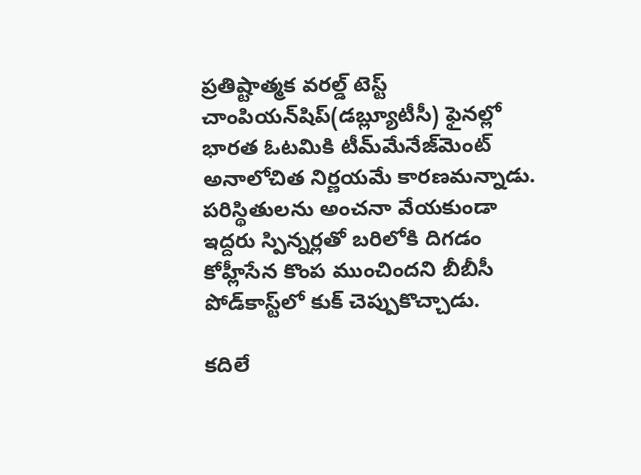ప్రతిష్టాత్మక వరల్డ్ టెస్ట్ చాంపియన్‌షిప్(డబ్ల్యూటీసీ) ఫైనల్లో భారత ఓటమికి టీమ్‌మేనేజ్‌మెంట్ అనాలోచిత నిర్ణయమే కారణమన్నాడు. పరిస్థితులను అంచనా వేయకుండా ఇద్దరు స్పిన్నర్లతో బరిలోకి దిగడం కోహ్లీసేన కొంప ముంచిందని బీబీసీ పోడ్‌కాస్ట్‌లో కుక్ చెప్పుకొచ్చాడు.

కదిలే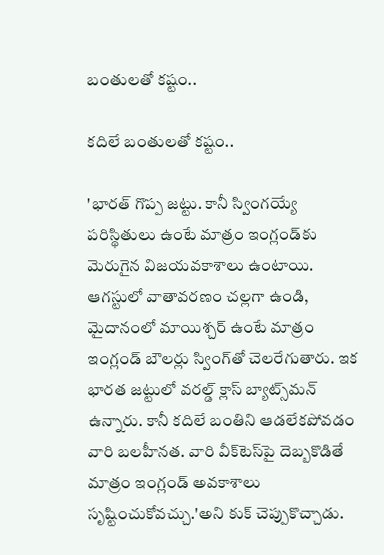బంతులతో కష్టం..

కదిలే బంతులతో కష్టం..

'భారత్ గొప్ప జట్టు. కానీ స్వింగయ్యే పరిస్థితులు ఉంటే మాత్రం ఇంగ్లండ్‌కు మెరుగైన విజయవకాశాలు ఉంటాయి. ఆగస్టులో వాతావరణం చల్లగా ఉండి, మైదానంలో మాయిశ్చర్ ఉంటే మాత్రం ఇంగ్లండ్ బౌలర్లు స్వింగ్‌తో చెలరేగుతారు. ఇక భారత జట్టులో వరల్డ్ క్లాస్ బ్యాట్స్‌మన్ ఉన్నారు. కానీ కదిలే బంతిని ఆడలేకపోవడం వారి బలహీనత. వారి వీక్‌టెస్‌పై దెబ్బకొడితే మాత్రం ఇంగ్లండ్ అవకాశాలు సృష్టించుకోవచ్చు.'అని కుక్ చెప్పుకొచ్చాడు.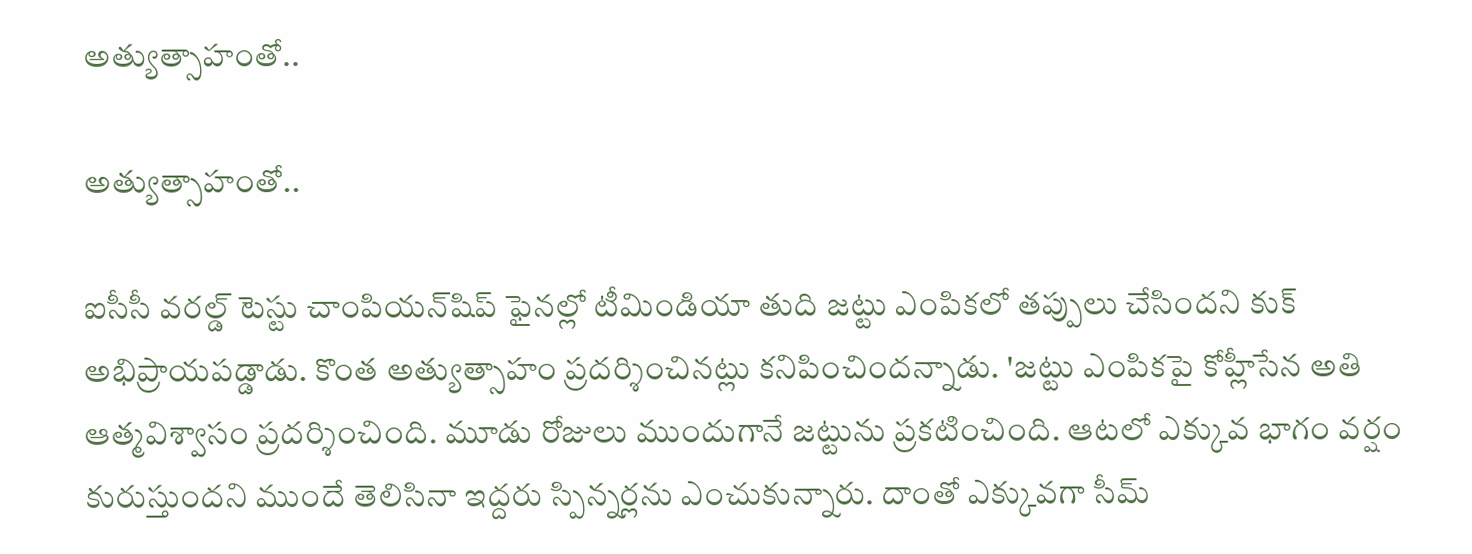అత్యుత్సాహంతో..

అత్యుత్సాహంతో..

ఐసీసీ వరల్డ్ టెస్టు చాంపియన్‌షిప్‌ ఫైనల్లో టీమిండియా తుది జట్టు ఎంపికలో తప్పులు చేసిందని కుక్‌ అభిప్రాయపడ్డాడు. కొంత అత్యుత్సాహం ప్రదర్శించినట్లు కనిపించిందన్నాడు. 'జట్టు ఎంపికపై కోహ్లీసేన అతి ఆత్మవిశ్వాసం ప్రదర్శించింది. మూడు రోజులు ముందుగానే జట్టును ప్రకటించింది. ఆటలో ఎక్కువ భాగం వర్షం కురుస్తుందని ముందే తెలిసినా ఇద్దరు స్పిన్నర్లను ఎంచుకున్నారు. దాంతో ఎక్కువగా సీమ్‌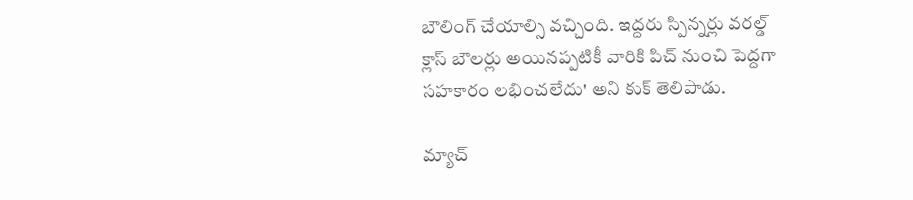బౌలింగ్‌ చేయాల్సి వచ్చింది. ఇద్దరు స్పిన్నర్లు వరల్డ్ క్లాస్ బౌలర్లు అయినప్పటికీ వారికి పిచ్ నుంచి పెద్దగా సహకారం లభించలేదు' అని కుక్‌ తెలిపాడు.

మ్యాచ్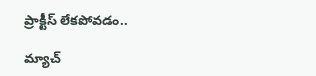ప్రాక్టీస్ లేకపోవడం..

మ్యాచ్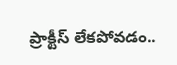ప్రాక్టీస్ లేకపోవడం..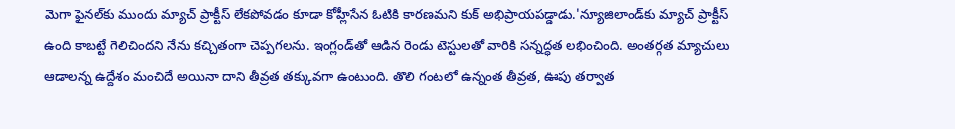మెగా ఫైనల్‌కు ముందు మ్యాచ్ ప్రాక్టీస్ లేకపోవడం కూడా కోహ్లీసేన ఓటికి కారణమని కుక్ అభిప్రాయపడ్డాడు.'న్యూజిలాండ్‌కు మ్యాచ్‌ ప్రాక్టీస్‌ ఉంది కాబట్టే గెలిచిందని నేను కచ్చితంగా చెప్పగలను. ఇంగ్లండ్‌తో ఆడిన రెండు టెస్టులతో వారికి సన్నద్ధత లభించింది. అంతర్గత మ్యాచులు ఆడాలన్న ఉద్దేశం మంచిదే అయినా దాని తీవ్రత తక్కువగా ఉంటుంది. తొలి గంటలో ఉన్నంత తీవ్రత, ఊపు తర్వాత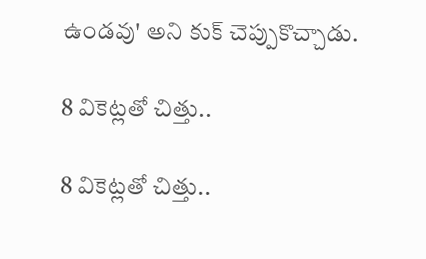ఉండవు' అని కుక్ చెప్పుకొచ్చాడు.

8 వికెట్లతో చిత్తు..

8 వికెట్లతో చిత్తు..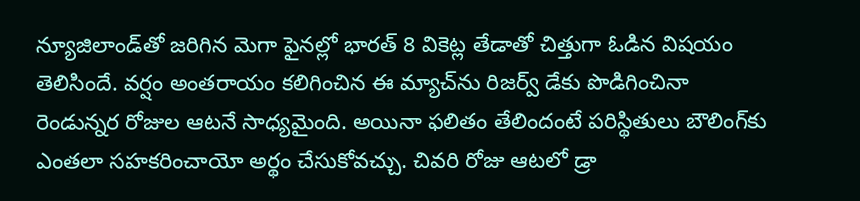న్యూజిలాండ్‌తో జరిగిన మెగా ఫైనల్లో భారత్ 8 వికెట్ల తేడాతో చిత్తుగా ఓడిన విషయం తెలిసిందే. వర్షం అంతరాయం కలిగించిన ఈ మ్యాచ్‌‌ను రిజర్వ్ డే‌కు పొడిగించినా రెండున్నర రోజుల ఆటనే సాధ్యమైంది. అయినా ఫలితం తేలిందంటే పరిస్థితులు బౌలింగ్‌కు ఎంతలా సహకరించాయో అర్థం చేసుకోవచ్చు. చివరి రోజు ఆటలో డ్రా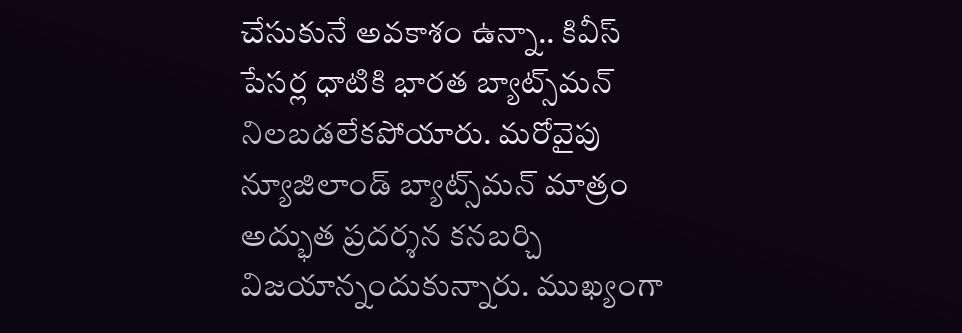చేసుకునే అవకాశం ఉన్నా.. కివీస్ పేసర్ల ధాటికి భారత బ్యాట్స్‌మన్ నిలబడలేకపోయారు. మరోవైపు న్యూజిలాండ్ బ్యాట్స్‌మన్ మాత్రం అద్భుత ప్రదర్శన కనబర్చి విజయాన్నందుకున్నారు. ముఖ్యంగా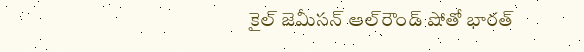కైల్ జెమీసన్ ఆల్‌రౌండ్ షోతో భారత్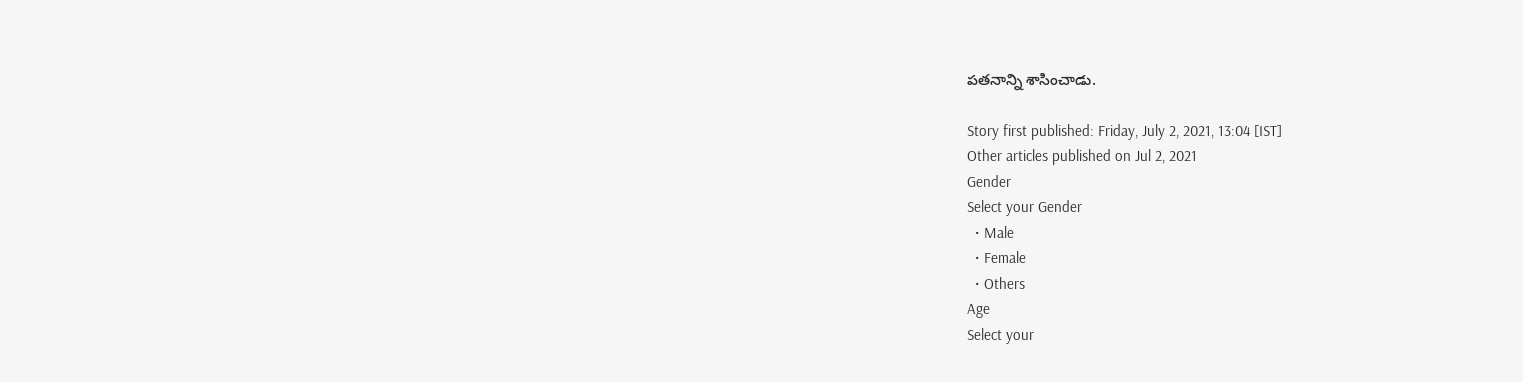పతనాన్ని శాసించాడు.

Story first published: Friday, July 2, 2021, 13:04 [IST]
Other articles published on Jul 2, 2021
Gender
Select your Gender
  • Male
  • Female
  • Others
Age
Select your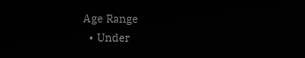Age Range
  • Under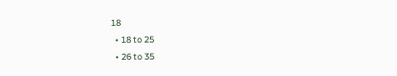18
  • 18 to 25
  • 26 to 35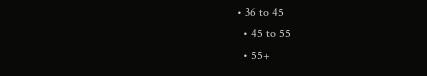• 36 to 45
  • 45 to 55
  • 55+